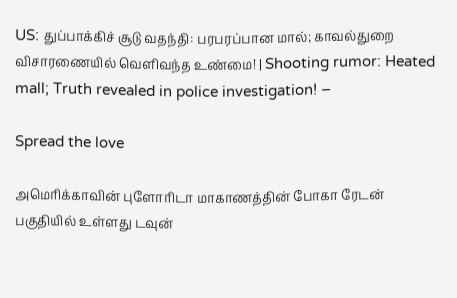US: துப்பாக்கிச் சூடு வதந்தி: பரபரப்பான மால்; காவல்துறை விசாரணையில் வெளிவந்த உண்மை! | Shooting rumor: Heated mall; Truth revealed in police investigation! –

Spread the love

அமெரிக்காவின் புளோரிடா மாகாணத்தின் போகா ரேடன் பகுதியில் உள்ளது டவுன்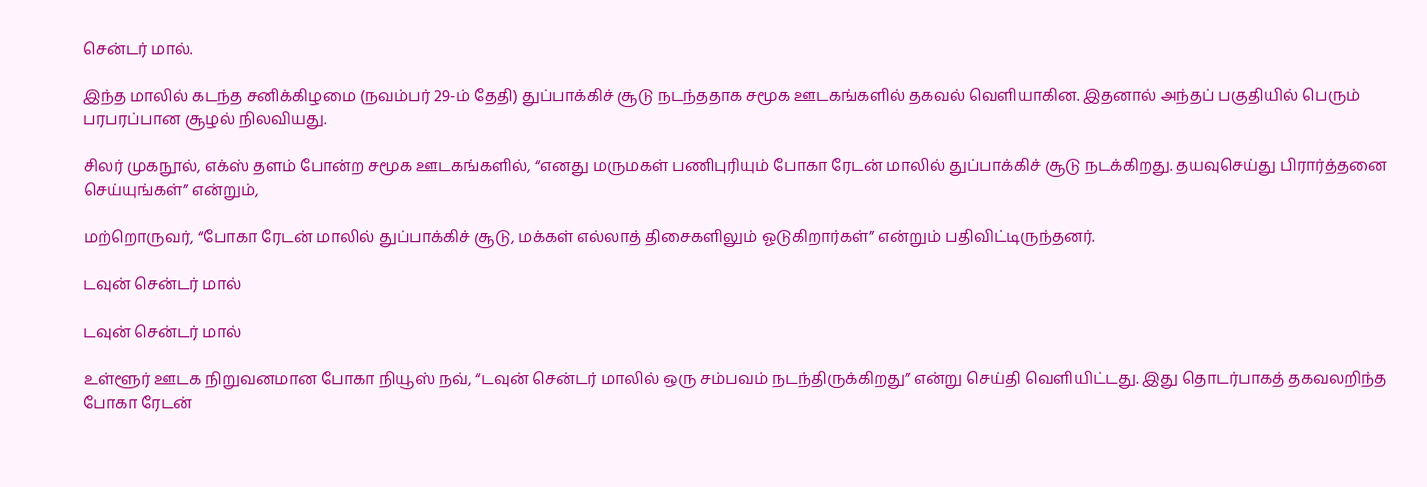சென்டர் மால்.

இந்த மாலில் கடந்த சனிக்கிழமை (நவம்பர் 29-ம் தேதி) துப்பாக்கிச் சூடு நடந்ததாக சமூக ஊடகங்களில் தகவல் வெளியாகின. இதனால் அந்தப் பகுதியில் பெரும் பரபரப்பான சூழல் நிலவியது.

சிலர் முகநூல், எக்ஸ் தளம் போன்ற சமூக ஊடகங்களில், “எனது மருமகள் பணிபுரியும் போகா ரேடன் மாலில் துப்பாக்கிச் சூடு நடக்கிறது. தயவுசெய்து பிரார்த்தனை செய்யுங்கள்” என்றும்,

மற்றொருவர், “போகா ரேடன் மாலில் துப்பாக்கிச் சூடு, மக்கள் எல்லாத் திசைகளிலும் ஓடுகிறார்கள்” என்றும் பதிவிட்டிருந்தனர்.

டவுன் சென்டர் மால்

டவுன் சென்டர் மால்

உள்ளூர் ஊடக நிறுவனமான போகா நியூஸ் நவ், “டவுன் சென்டர் மாலில் ஒரு சம்பவம் நடந்திருக்கிறது” என்று செய்தி வெளியிட்டது. இது தொடர்பாகத் தகவலறிந்த போகா ரேடன்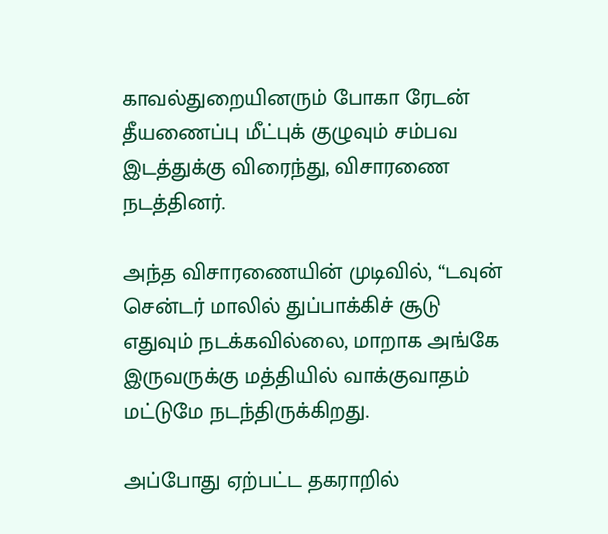காவல்துறையினரும் போகா ரேடன் தீயணைப்பு மீட்புக் குழுவும் சம்பவ இடத்துக்கு விரைந்து, விசாரணை நடத்தினர்.

அந்த விசாரணையின் முடிவில், “டவுன் சென்டர் மாலில் துப்பாக்கிச் சூடு எதுவும் நடக்கவில்லை, மாறாக அங்கே இருவருக்கு மத்தியில் வாக்குவாதம் மட்டுமே நடந்திருக்கிறது.

அப்போது ஏற்பட்ட தகராறில்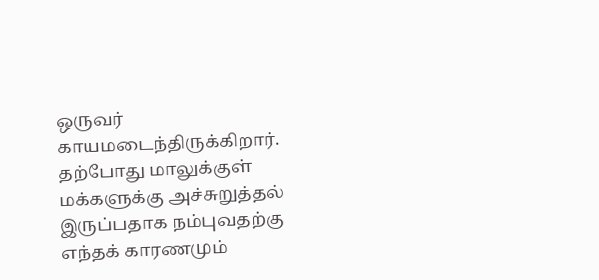ஒருவர் காயமடைந்திருக்கிறார். தற்போது மாலுக்குள் மக்களுக்கு அச்சுறுத்தல் இருப்பதாக நம்புவதற்கு எந்தக் காரணமும்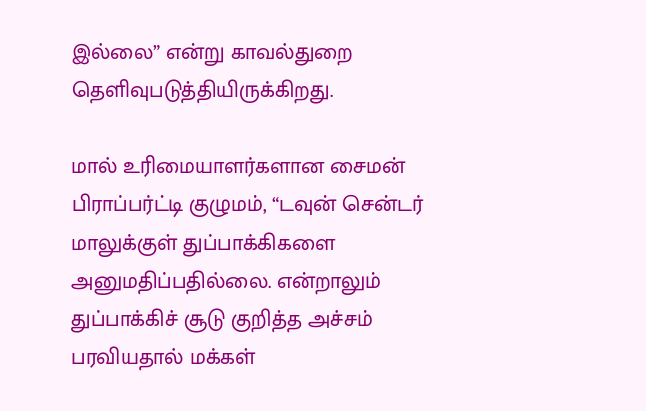இல்லை” என்று காவல்துறை தெளிவுபடுத்தியிருக்கிறது.

மால் உரிமையாளர்களான சைமன் பிராப்பர்ட்டி குழுமம், “டவுன் சென்டர் மாலுக்குள் துப்பாக்கிகளை அனுமதிப்பதில்லை. என்றாலும் துப்பாக்கிச் சூடு குறித்த அச்சம் பரவியதால் மக்கள்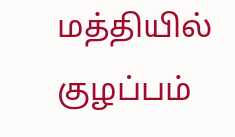மத்தியில் குழப்பம்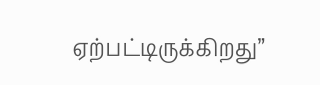ஏற்பட்டிருக்கிறது”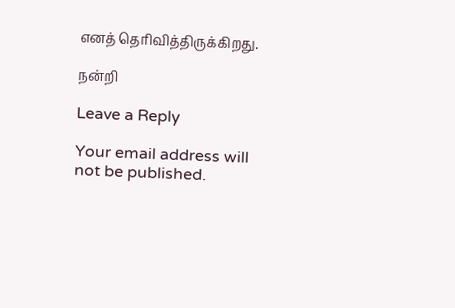எனத் தெரிவித்திருக்கிறது.

நன்றி

Leave a Reply

Your email address will not be published.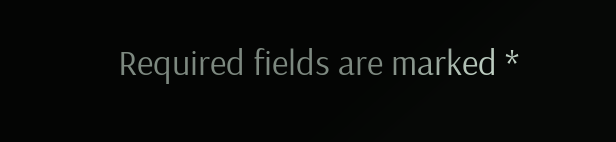Required fields are marked *